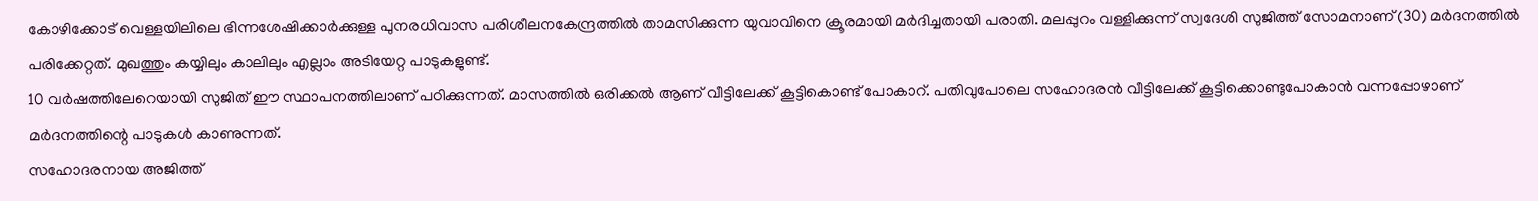കോഴിക്കോട് വെള്ളയിലിലെ ഭിന്നശേഷിക്കാർക്കുള്ള പുനരധിവാസ പരിശീലനകേന്ദ്രത്തിൽ താമസിക്കുന്ന യുവാവിനെ ക്രൂരമായി മർദിച്ചതായി പരാതി. മലപ്പുറം വള്ളിക്കുന്ന് സ്വദേശി സുജിത്ത് സോമനാണ് (30) മർദനത്തിൽ പരിക്കേറ്റത്. മുഖത്തും കയ്യിലും കാലിലും എല്ലാം അടിയേറ്റ പാടുകളുണ്ട്.
10 വർഷത്തിലേറെയായി സുജിത് ഈ സ്ഥാപനത്തിലാണ് പഠിക്കുന്നത്. മാസത്തിൽ ഒരിക്കൽ ആണ് വീട്ടിലേക്ക് കൂട്ടികൊണ്ട് പോകാറ്. പതിവുപോലെ സഹോദരൻ വീട്ടിലേക്ക് കൂട്ടിക്കൊണ്ടുപോകാൻ വന്നപ്പോഴാണ് മർദനത്തിന്റെ പാടുകൾ കാണുന്നത്.
സഹോദരനായ അജിത്ത്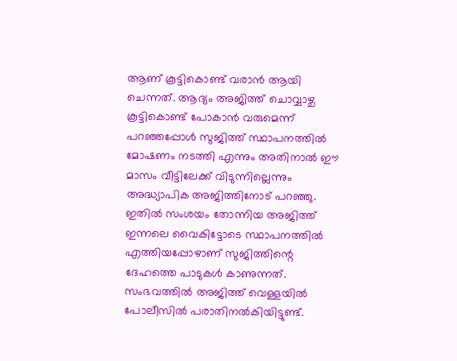ആണ് കൂട്ടികൊണ്ട് വരാൻ ആയി ചെന്നത്. ആദ്യം അജിത്ത് ചൊവ്വാഴ്ച കൂട്ടികൊണ്ട് പോകാൻ വരുമെന്ന് പറഞ്ഞപ്പോൾ സുജിത്ത് സ്ഥാപനത്തിൽ മോഷണം നടത്തി എന്നും അതിനാൽ ഈ മാസം വീട്ടിലേക്ക് വിടുന്നില്ലെന്നും അദ്ധ്യാപിക അജിത്തിനോട് പറഞ്ഞു. ഇതിൽ സംശയം തോന്നിയ അജിത്ത് ഇന്നലെ വൈകിട്ടോടെ സ്ഥാപനത്തിൽ എത്തിയപ്പോഴാണ് സുജിത്തിന്റെ ദേഹത്തെ പാടുകൾ കാണുന്നത്.
സംഭവത്തിൽ അജിത്ത് വെള്ളയിൽ പോലീസിൽ പരാതിനൽകിയിട്ടുണ്ട്.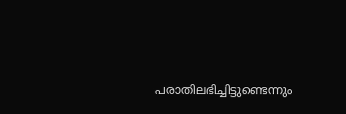പരാതിലഭിച്ചിട്ടുണ്ടെന്നും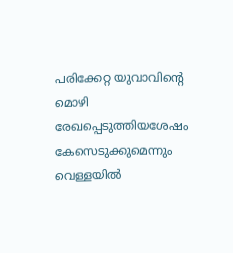പരിക്കേറ്റ യുവാവിന്റെ മൊഴി രേഖപ്പെടുത്തിയശേഷം കേസെടുക്കുമെന്നും വെള്ളയിൽ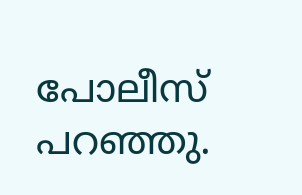പോലീസ് പറഞ്ഞു.